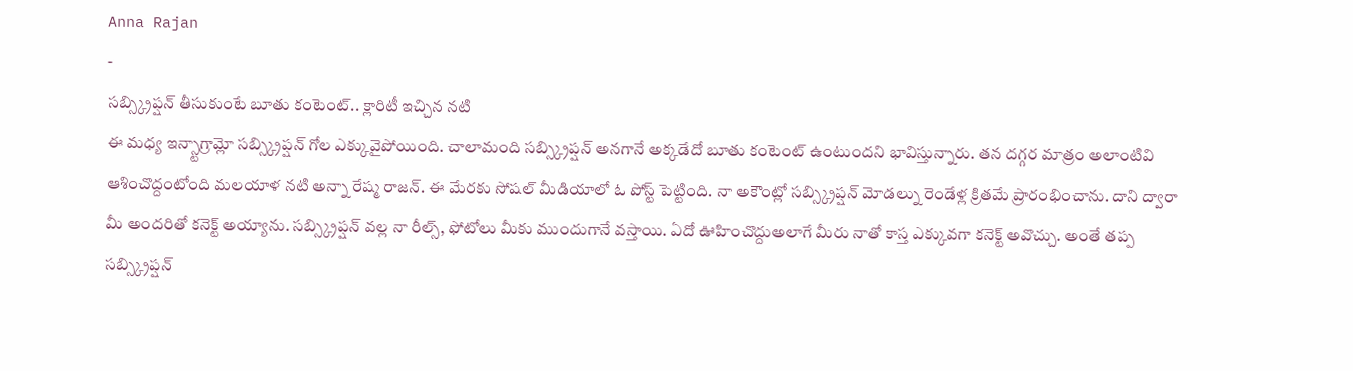Anna Rajan
-
సబ్స్క్రిప్షన్ తీసుకుంటే బూతు కంటెంట్.. క్లారిటీ ఇచ్చిన నటి
ఈ మధ్య ఇన్స్టాగ్రామ్లో సబ్స్క్రిప్షన్ గోల ఎక్కువైపోయింది. చాలామంది సబ్స్క్రిప్షన్ అనగానే అక్కడేదో బూతు కంటెంట్ ఉంటుందని భావిస్తున్నారు. తన దగ్గర మాత్రం అలాంటివి ఆశించొద్దంటోంది మలయాళ నటి అన్నా రేష్మ రాజన్. ఈ మేరకు సోషల్ మీడియాలో ఓ పోస్ట్ పెట్టింది. నా అకౌంట్లో సబ్స్క్రిప్షన్ మోడల్ను రెండేళ్ల క్రితమే ప్రారంభించాను. దాని ద్వారా మీ అందరితో కనెక్ట్ అయ్యాను. సబ్స్క్రిప్షన్ వల్ల నా రీల్స్, ఫోటోలు మీకు ముందుగానే వస్తాయి. ఏదో ఊహించొద్దుఅలాగే మీరు నాతో కాస్త ఎక్కువగా కనెక్ట్ అవొచ్చు. అంతే తప్ప సబ్స్క్రిప్షన్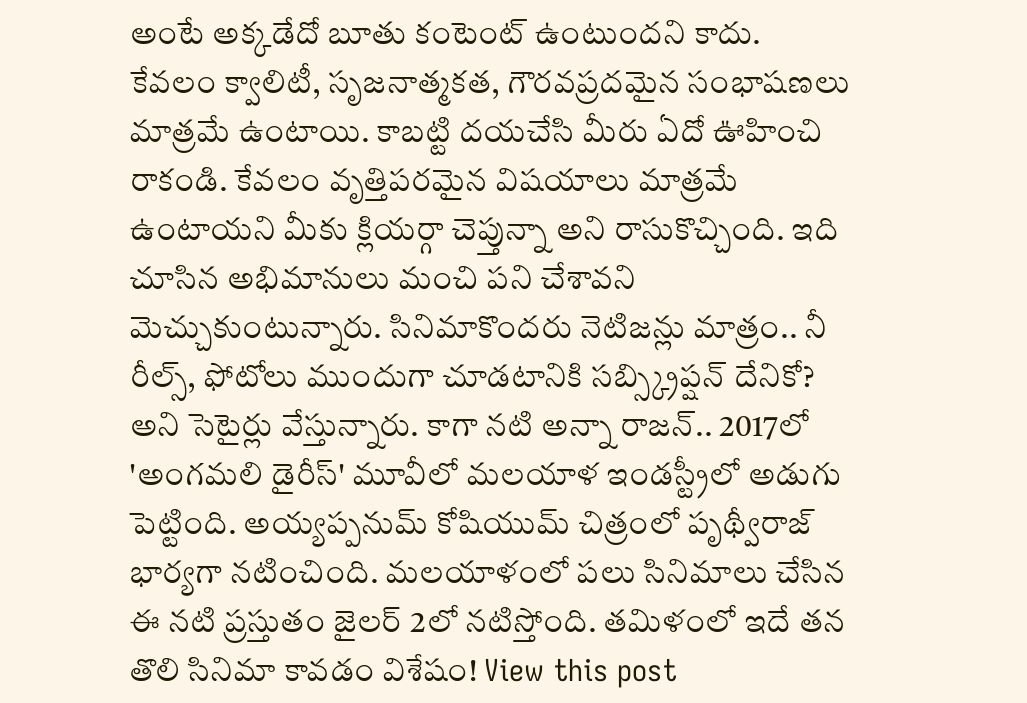అంటే అక్కడేదో బూతు కంటెంట్ ఉంటుందని కాదు. కేవలం క్వాలిటీ, సృజనాత్మకత, గౌరవప్రదమైన సంభాషణలు మాత్రమే ఉంటాయి. కాబట్టి దయచేసి మీరు ఏదో ఊహించి రాకండి. కేవలం వృత్తిపరమైన విషయాలు మాత్రమే ఉంటాయని మీకు క్లియర్గా చెప్తున్నా అని రాసుకొచ్చింది. ఇది చూసిన అభిమానులు మంచి పని చేశావని మెచ్చుకుంటున్నారు. సినిమాకొందరు నెటిజన్లు మాత్రం.. నీ రీల్స్, ఫోటోలు ముందుగా చూడటానికి సబ్స్క్రిప్షన్ దేనికో? అని సెటైర్లు వేస్తున్నారు. కాగా నటి అన్నా రాజన్.. 2017లో 'అంగమలి డైరీస్' మూవీలో మలయాళ ఇండస్ట్రీలో అడుగు పెట్టింది. అయ్యప్పనుమ్ కోషియుమ్ చిత్రంలో పృథ్వీరాజ్ భార్యగా నటించింది. మలయాళంలో పలు సినిమాలు చేసిన ఈ నటి ప్రస్తుతం జైలర్ 2లో నటిస్తోంది. తమిళంలో ఇదే తన తొలి సినిమా కావడం విశేషం! View this post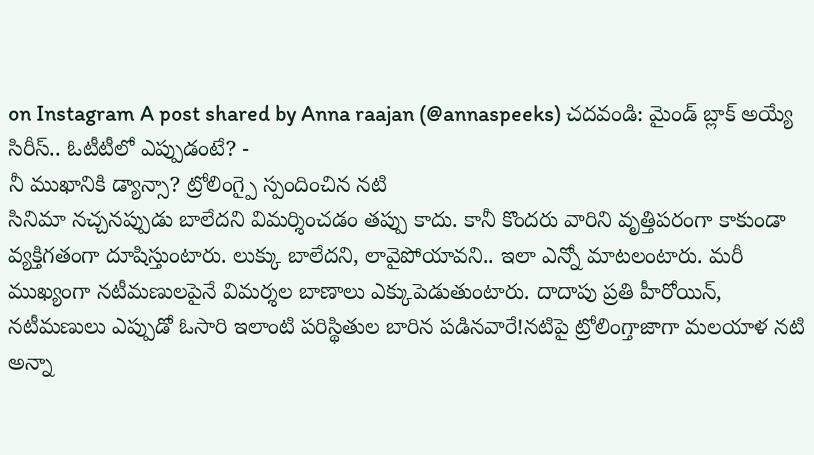on Instagram A post shared by Anna raajan (@annaspeeks) చదవండి: మైండ్ బ్లాక్ అయ్యే సిరీస్.. ఓటీటీలో ఎప్పుడంటే? -
నీ ముఖానికి డ్యాన్సా? ట్రోలింగ్పై స్పందించిన నటి
సినిమా నచ్చనప్పుడు బాలేదని విమర్శించడం తప్పు కాదు. కానీ కొందరు వారిని వృత్తిపరంగా కాకుండా వ్యక్తిగతంగా దూషిస్తుంటారు. లుక్కు బాలేదని, లావైపోయావని.. ఇలా ఎన్నో మాటలంటారు. మరీ ముఖ్యంగా నటీమణులపైనే విమర్శల బాణాలు ఎక్కుపెడుతుంటారు. దాదాపు ప్రతి హీరోయిన్, నటీమణులు ఎప్పుడో ఓసారి ఇలాంటి పరిస్థితుల బారిన పడినవారే!నటిపై ట్రోలింగ్తాజాగా మలయాళ నటి అన్నా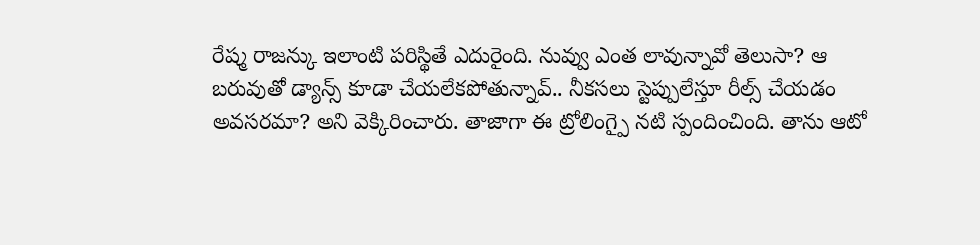రేష్మ రాజన్కు ఇలాంటి పరిస్థితే ఎదురైంది. నువ్వు ఎంత లావున్నావో తెలుసా? ఆ బరువుతో డ్యాన్స్ కూడా చేయలేకపోతున్నావ్.. నీకసలు స్టెప్పులేస్తూ రీల్స్ చేయడం అవసరమా? అని వెక్కిరించారు. తాజాగా ఈ ట్రోలింగ్పై నటి స్పందించింది. తాను ఆటో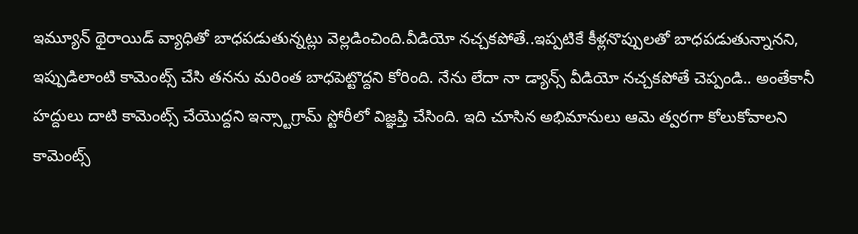ఇమ్యూన్ థైరాయిడ్ వ్యాధితో బాధపడుతున్నట్లు వెల్లడించింది.వీడియో నచ్చకపోతే..ఇప్పటికే కీళ్లనొప్పులతో బాధపడుతున్నానని, ఇప్పుడిలాంటి కామెంట్స్ చేసి తనను మరింత బాధపెట్టొద్దని కోరింది. నేను లేదా నా డ్యాన్స్ వీడియో నచ్చకపోతే చెప్పండి.. అంతేకానీ హద్దులు దాటి కామెంట్స్ చేయొద్దని ఇన్స్టాగ్రామ్ స్టోరీలో విజ్ఞప్తి చేసింది. ఇది చూసిన అభిమానులు ఆమె త్వరగా కోలుకోవాలని కామెంట్స్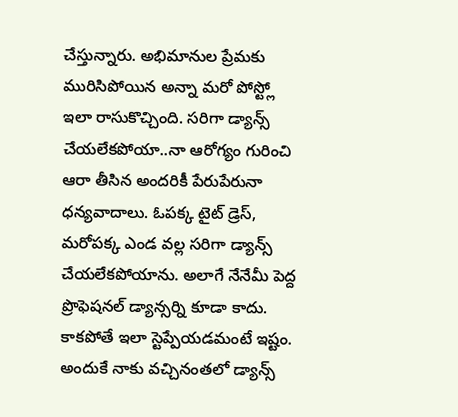చేస్తున్నారు. అభిమానుల ప్రేమకు మురిసిపోయిన అన్నా మరో పోస్ట్లో ఇలా రాసుకొచ్చింది. సరిగా డ్యాన్స్ చేయలేకపోయా..నా ఆరోగ్యం గురించి ఆరా తీసిన అందరికీ పేరుపేరునా ధన్యవాదాలు. ఓపక్క టైట్ డ్రెస్, మరోపక్క ఎండ వల్ల సరిగా డ్యాన్స్ చేయలేకపోయాను. అలాగే నేనేమీ పెద్ద ప్రొఫెషనల్ డ్యాన్సర్ని కూడా కాదు. కాకపోతే ఇలా స్టెప్పేయడమంటే ఇష్టం. అందుకే నాకు వచ్చినంతలో డ్యాన్స్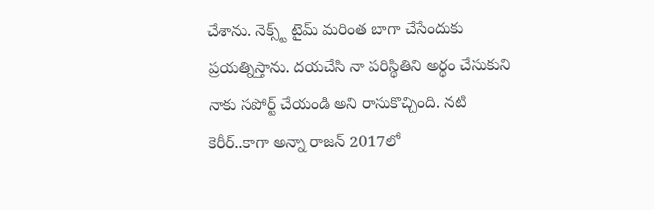చేశాను. నెక్స్ట్ టైమ్ మరింత బాగా చేసేందుకు ప్రయత్నిస్తాను. దయచేసి నా పరిస్థితిని అర్థం చేసుకుని నాకు సపోర్ట్ చేయండి అని రాసుకొచ్చింది. నటి కెరీర్..కాగా అన్నా రాజన్ 2017లో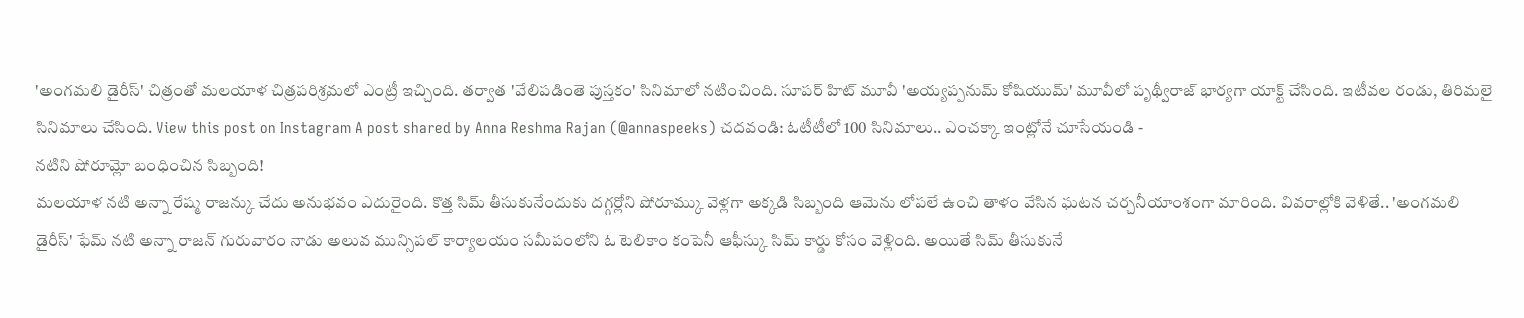'అంగమలి డైరీస్' చిత్రంతో మలయాళ చిత్రపరిశ్రమలో ఎంట్రీ ఇచ్చింది. తర్వాత 'వేలిపడింతె పుస్తకం' సినిమాలో నటించింది. సూపర్ హిట్ మూవీ 'అయ్యప్పనుమ్ కోషియుమ్' మూవీలో పృథ్వీరాజ్ భార్యగా యాక్ట్ చేసింది. ఇటీవల రండు, తిరిమలై సినిమాలు చేసింది. View this post on Instagram A post shared by Anna Reshma Rajan (@annaspeeks) చదవండి: ఓటీటీలో 100 సినిమాలు.. ఎంచక్కా ఇంట్లోనే చూసేయండి -
నటిని షోరూమ్లో బంధించిన సిబ్బంది!
మలయాళ నటి అన్నా రేష్మ రాజన్కు చేదు అనుభవం ఎదురైంది. కొత్త సిమ్ తీసుకునేందుకు దగ్గర్లోని షోరూమ్కు వెళ్లగా అక్కడి సిబ్బంది ఆమెను లోపలే ఉంచి తాళం వేసిన ఘటన చర్చనీయాంశంగా మారింది. వివరాల్లోకి వెళితే.. 'అంగమలి డైరీస్' ఫేమ్ నటి అన్నా రాజన్ గురువారం నాడు అలువ మున్సిపల్ కార్యాలయం సమీపంలోని ఓ టెలికాం కంపెనీ ఆఫీస్కు సిమ్ కార్డు కోసం వెళ్లింది. అయితే సిమ్ తీసుకునే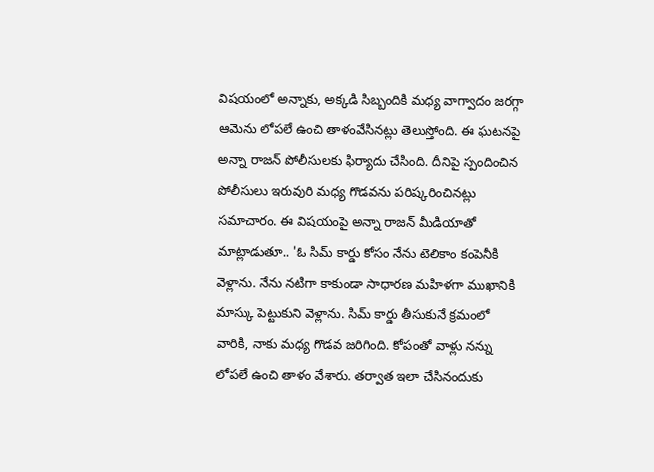విషయంలో అన్నాకు, అక్కడి సిబ్బందికి మధ్య వాగ్వాదం జరగ్గా ఆమెను లోపలే ఉంచి తాళంవేసినట్లు తెలుస్తోంది. ఈ ఘటనపై అన్నా రాజన్ పోలీసులకు ఫిర్యాదు చేసింది. దీనిపై స్పందించిన పోలీసులు ఇరువురి మధ్య గొడవను పరిష్కరించినట్లు సమాచారం. ఈ విషయంపై అన్నా రాజన్ మీడియాతో మాట్లాడుతూ.. 'ఓ సిమ్ కార్డు కోసం నేను టెలికాం కంపెనీకి వెళ్లాను. నేను నటిగా కాకుండా సాధారణ మహిళగా ముఖానికి మాస్కు పెట్టుకుని వెళ్లాను. సిమ్ కార్డు తీసుకునే క్రమంలో వారికి, నాకు మధ్య గొడవ జరిగింది. కోపంతో వాళ్లు నన్ను లోపలే ఉంచి తాళం వేశారు. తర్వాత ఇలా చేసినందుకు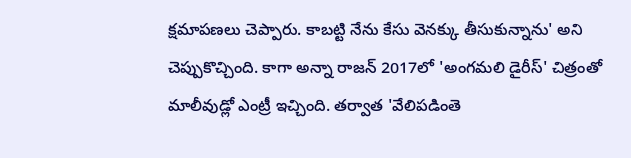క్షమాపణలు చెప్పారు. కాబట్టి నేను కేసు వెనక్కు తీసుకున్నాను' అని చెప్పుకొచ్చింది. కాగా అన్నా రాజన్ 2017లో 'అంగమలి డైరీస్' చిత్రంతో మాలీవుడ్లో ఎంట్రీ ఇచ్చింది. తర్వాత 'వేలిపడింతె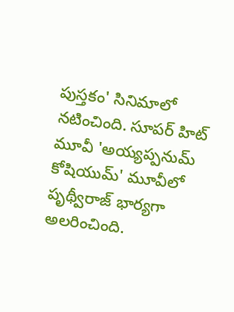పుస్తకం' సినిమాలో నటించింది. సూపర్ హిట్ మూవీ 'అయ్యప్పనుమ్ కోషియుమ్' మూవీలో పృథ్వీరాజ్ భార్యగా అలరించింది.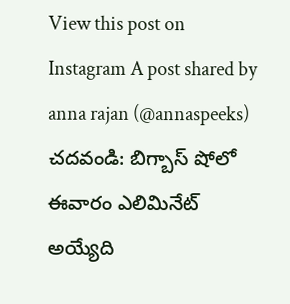View this post on Instagram A post shared by anna rajan (@annaspeeks) చదవండి: బిగ్బాస్ షోలో ఈవారం ఎలిమినేట్ అయ్యేది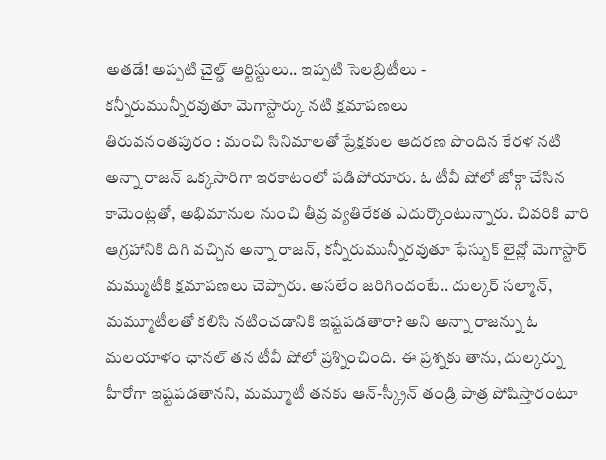అతడే! అప్పటి చైల్డ్ ఆర్టిస్టులు.. ఇప్పటి సెలబ్రిటీలు -
కన్నీరుమున్నీరవుతూ మెగాస్టార్కు నటి క్షమాపణలు
తిరువనంతపురం : మంచి సినిమాలతో ప్రేక్షకుల ఆదరణ పొందిన కేరళ నటి అన్నా రాజన్ ఒక్కసారిగా ఇరకాటంలో పడిపోయారు. ఓ టీవీ షోలో జోక్గా చేసిన కామెంట్లతో, అభిమానుల నుంచి తీవ్ర వ్యతిరేకత ఎదుర్కొంటున్నారు. చివరికి వారి ఆగ్రహానికి దిగి వచ్చిన అన్నా రాజన్, కన్నీరుమున్నీరవుతూ ఫేస్బుక్ లైవ్లో మెగాస్టార్ మమ్ముటీకి క్షమాపణలు చెప్పారు. అసలేం జరిగిందంటే.. దుల్కర్ సల్మాన్, మమ్మూటీలతో కలిసి నటించడానికి ఇష్టపడతారా? అని అన్నా రాజన్ను ఓ మలయాళం ఛానల్ తన టీవీ షోలో ప్రశ్నించింది. ఈ ప్రశ్నకు తాను, దుల్కర్ను హీరోగా ఇష్టపడతానని, మమ్మూటీ తనకు ఆన్-స్క్రీన్ తండ్రి పాత్ర పోషిస్తారంటూ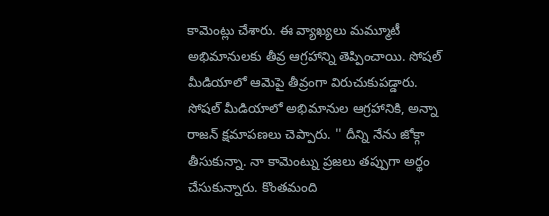కామెంట్లు చేశారు. ఈ వ్యాఖ్యలు మమ్మూటీ అభిమానులకు తీవ్ర ఆగ్రహాన్ని తెప్పించాయి. సోషల్ మీడియాలో ఆమెపై తీవ్రంగా విరుచుకుపడ్డారు. సోషల్ మీడియాలో అభిమానుల ఆగ్రహానికి, అన్నా రాజన్ క్షమాపణలు చెప్పారు. '' దీన్ని నేను జోక్గా తీసుకున్నా. నా కామెంట్ను ప్రజలు తప్పుగా అర్థం చేసుకున్నారు. కొంతమంది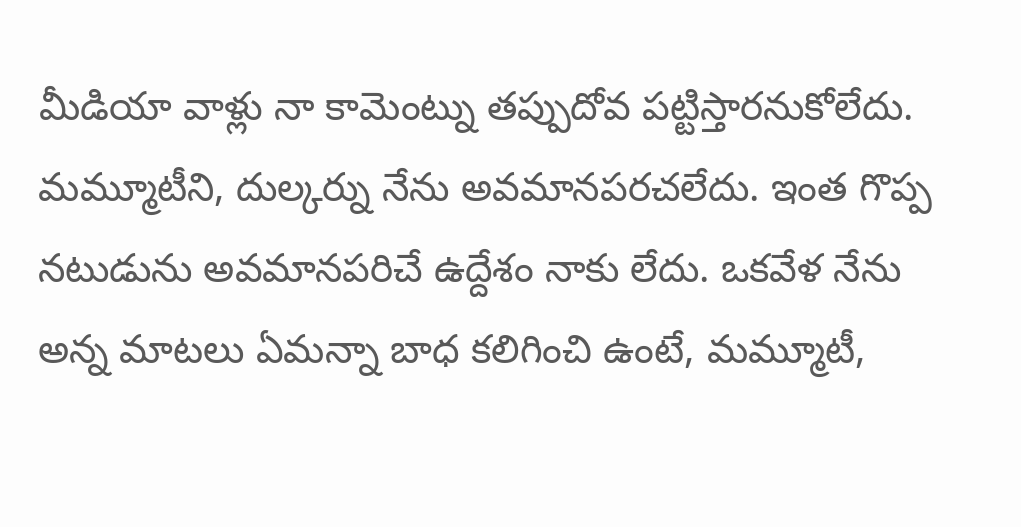మీడియా వాళ్లు నా కామెంట్ను తప్పుదోవ పట్టిస్తారనుకోలేదు. మమ్మూటీని, దుల్కర్ను నేను అవమానపరచలేదు. ఇంత గొప్ప నటుడును అవమానపరిచే ఉద్దేశం నాకు లేదు. ఒకవేళ నేను అన్న మాటలు ఏమన్నా బాధ కలిగించి ఉంటే, మమ్మూటీ,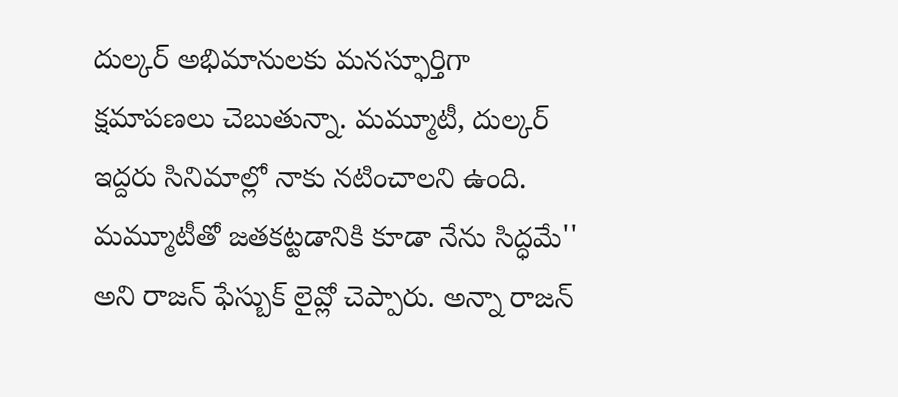దుల్కర్ అభిమానులకు మనస్ఫూర్తిగా క్షమాపణలు చెబుతున్నా. మమ్మూటీ, దుల్కర్ ఇద్దరు సినిమాల్లో నాకు నటించాలని ఉంది. మమ్మూటీతో జతకట్టడానికి కూడా నేను సిద్ధమే'' అని రాజన్ ఫేస్బుక్ లైవ్లో చెప్పారు. అన్నా రాజన్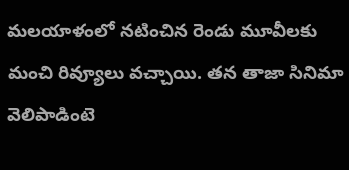మలయాళంలో నటించిన రెండు మూవీలకు మంచి రివ్యూలు వచ్చాయి. తన తాజా సినిమా వెలిపాడింటె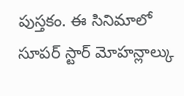పుస్తకం. ఈ సినిమాలో సూపర్ స్టార్ మోహన్లాల్కు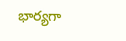భార్యగా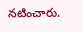నటించారు.